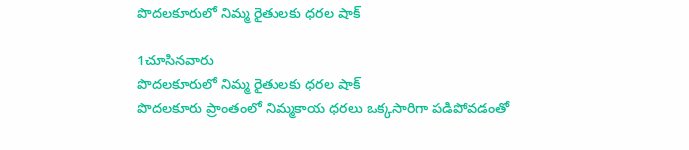పొదలకూరులో నిమ్మ రైతులకు ధరల షాక్

1చూసినవారు
పొదలకూరులో నిమ్మ రైతులకు ధరల షాక్
పొదలకూరు ప్రాంతంలో నిమ్మకాయ ధరలు ఒక్కసారిగా పడిపోవడంతో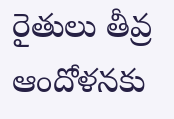రైతులు తీవ్ర ఆందోళనకు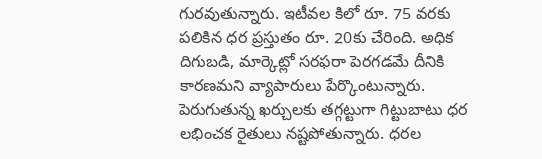గురవుతున్నారు. ఇటీవల కిలో రూ. 75 వరకు పలికిన ధర ప్రస్తుతం రూ. 20కు చేరింది. అధిక దిగుబడి, మార్కెట్లో సరఫరా పెరగడమే దీనికి కారణమని వ్యాపారులు పేర్కొంటున్నారు. పెరుగుతున్న ఖర్చులకు తగ్గట్టుగా గిట్టుబాటు ధర లభించక రైతులు నష్టపోతున్నారు. ధరల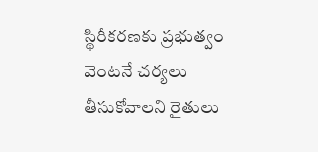స్థిరీకరణకు ప్రభుత్వం వెంటనే చర్యలు తీసుకోవాలని రైతులు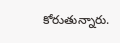కోరుతున్నారు.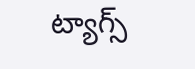ట్యాగ్స్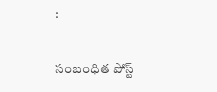:

సంబంధిత పోస్ట్